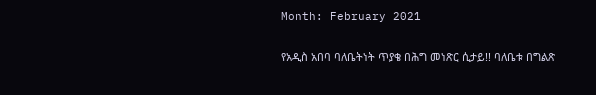Month: February 2021

የአዲስ አበባ ባለቤትነት ጥያቄ በሕግ መነጽር ሲታይ!! ባለቤቱ በግልጽ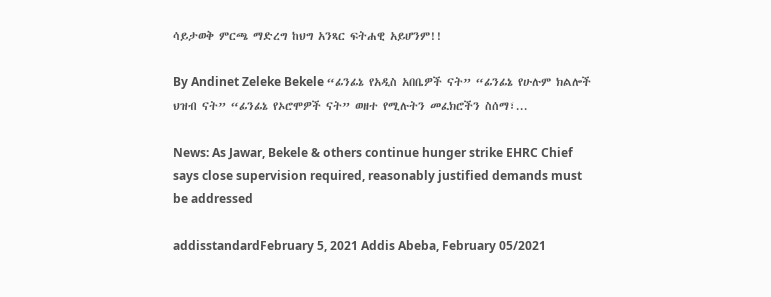ሳይታወቅ ምርጫ ማድረግ ከህግ አንጻር ፍትሐዊ አይሆንም!!

By Andinet Zeleke Bekele “ፊንፊኔ የአዲስ አበቤዎች ናት” “ፊንፊኔ የሁሉም ክልሎች ህዝብ ናት” “ፊንፊኔ የኦሮሞዎች ናት” ወዘተ የሚሉትን መፈክሮችን ስሰማ፣...

News: As Jawar, Bekele & others continue hunger strike EHRC Chief says close supervision required, reasonably justified demands must be addressed

addisstandardFebruary 5, 2021 Addis Abeba, February 05/2021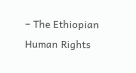– The Ethiopian Human Rights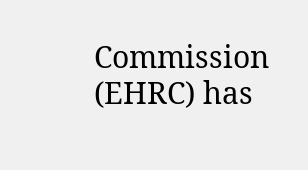Commission (EHRC) has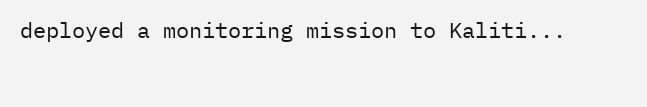deployed a monitoring mission to Kaliti...